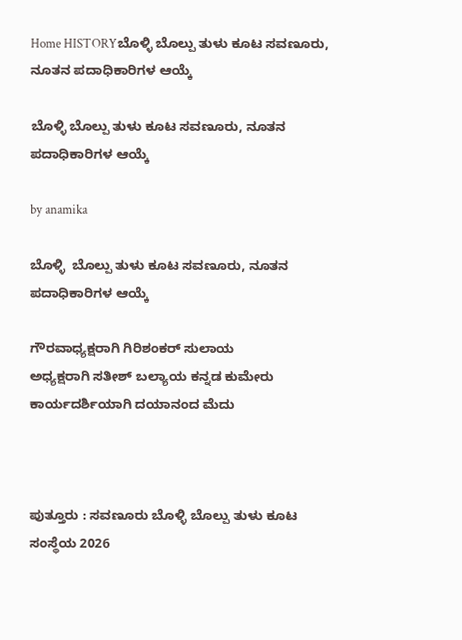Home HISTORYಬೊಳ್ಳಿ ಬೊಲ್ಪು ತುಳು ಕೂಟ ಸವಣೂರು, ನೂತನ ಪದಾಧಿಕಾರಿಗಳ ಆಯ್ಕೆ

ಬೊಳ್ಳಿ ಬೊಲ್ಪು ತುಳು ಕೂಟ ಸವಣೂರು, ನೂತನ ಪದಾಧಿಕಾರಿಗಳ ಆಯ್ಕೆ

by anamika

ಬೊಳ್ಳಿ  ಬೊಲ್ಪು ತುಳು ಕೂಟ ಸವಣೂರು, ನೂತನ ಪದಾಧಿಕಾರಿಗಳ ಆಯ್ಕೆ

ಗೌರವಾಧ್ಯಕ್ಷರಾಗಿ ಗಿರಿಶಂಕರ್ ಸುಲಾಯ
ಅಧ್ಯಕ್ಷರಾಗಿ ಸತೀಶ್‌ ಬಲ್ಯಾಯ ಕನ್ನಡ ಕುಮೇರು
ಕಾರ್ಯದರ್ಶಿಯಾಗಿ ದಯಾನಂದ ಮೆದು



ಪುತ್ತೂರು : ಸವಣೂರು ಬೊಳ್ಳಿ ಬೊಲ್ಪು ತುಳು ಕೂಟ ಸಂಸ್ಥೆಯ 2026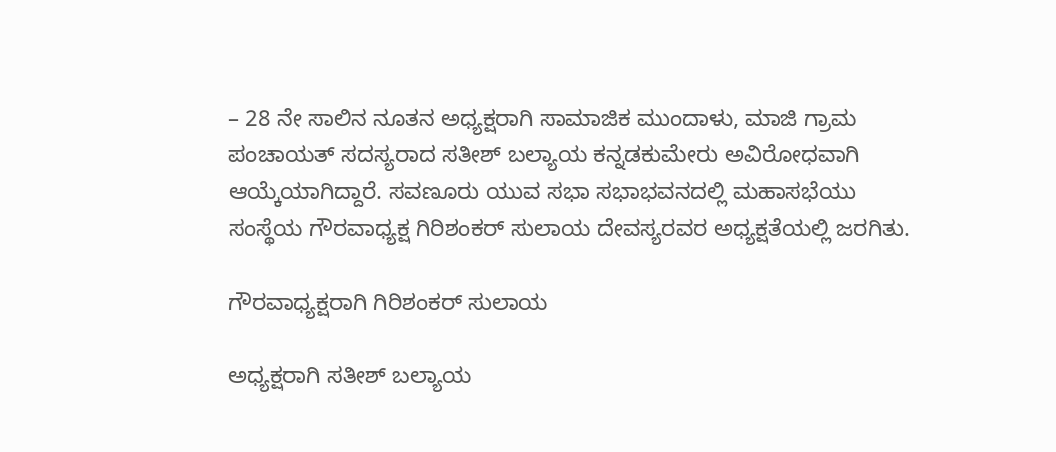– 28 ನೇ ಸಾಲಿನ ನೂತನ ಅಧ್ಯಕ್ಷರಾಗಿ ಸಾಮಾಜಿಕ ಮುಂದಾಳು, ಮಾಜಿ ಗ್ರಾಮ ಪಂಚಾಯತ್ ಸದಸ್ಯರಾದ ಸತೀಶ್ ಬಲ್ಯಾಯ ಕನ್ನಡಕುಮೇರು ಅವಿರೋಧವಾಗಿ ಆಯ್ಕೆಯಾಗಿದ್ದಾರೆ. ಸವಣೂರು ಯುವ ಸಭಾ ಸಭಾಭವನದಲ್ಲಿ ಮಹಾಸಭೆಯು ಸಂಸ್ಥೆಯ ಗೌರವಾಧ್ಯಕ್ಷ ಗಿರಿಶಂಕರ್ ಸುಲಾಯ ದೇವಸ್ಯರವರ ಅಧ್ಯಕ್ಷತೆಯಲ್ಲಿ ಜರಗಿತು.

ಗೌರವಾಧ್ಯಕ್ಷರಾಗಿ ಗಿರಿಶಂಕರ್ ಸುಲಾಯ

ಅಧ್ಯಕ್ಷರಾಗಿ ಸತೀಶ್‌ ಬಲ್ಯಾಯ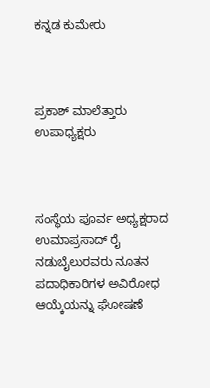ಕನ್ನಡ ಕುಮೇರು



ಪ್ರಕಾಶ್ ಮಾಲೆತ್ತಾರು ಉಪಾಧ್ಯಕ್ಷರು



ಸಂಸ್ಥೆಯ ಪೂರ್ವ ಅಧ್ಯಕ್ಷರಾದ ಉಮಾಪ್ರಸಾದ್ ರೈ ನಡುಬೈಲುರವರು ನೂತನ ಪದಾಧಿಕಾರಿಗಳ ಅವಿರೋಧ ಆಯ್ಕೆಯನ್ನು ಘೋಷಣೆ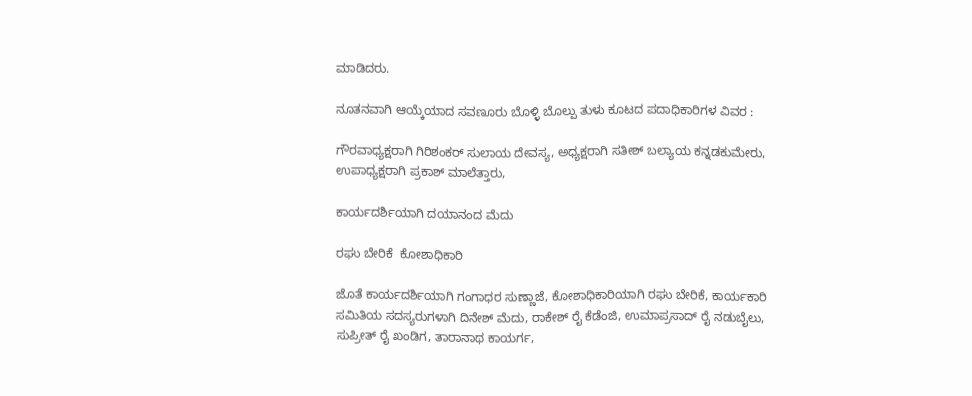ಮಾಡಿದರು.

ನೂತನವಾಗಿ ಆಯ್ಕೆಯಾದ ಸವಣೂರು ಬೊಳ್ಳಿ ಬೊಲ್ಪು ತುಳು ಕೂಟದ ಪದಾಧಿಕಾರಿಗಳ ವಿವರ :

ಗೌರವಾಧ್ಯಕ್ಷರಾಗಿ ಗಿರಿಶಂಕರ್ ಸುಲಾಯ ದೇವಸ್ಯ, ಅಧ್ಯಕ್ಷರಾಗಿ ಸತೀಶ್‌ ಬಲ್ಯಾಯ ಕನ್ನಡಕುಮೇರು, ಉಪಾಧ್ಯಕ್ಷರಾಗಿ ಪ್ರಕಾಶ್‌ ಮಾಲೆತ್ತಾರು,

ಕಾರ್ಯದರ್ಶಿಯಾಗಿ ದಯಾನಂದ ಮೆದು

ರಘು ಬೇರಿಕೆ  ಕೋಶಾಧಿಕಾರಿ

ಜೊತೆ ಕಾರ್ಯದರ್ಶಿಯಾಗಿ ಗಂಗಾಧರ ಸುಣ್ಣಾಜೆ, ಕೋಶಾಧಿಕಾರಿಯಾಗಿ ರಘು ಬೇರಿಕೆ, ಕಾರ್ಯಕಾರಿ ಸಮಿತಿಯ ಸದಸ್ಯರುಗಳಾಗಿ ದಿನೇಶ್ ಮೆದು, ರಾಕೇಶ್ ರೈ ಕೆಡೆಂಜಿ, ಉಮಾಪ್ರಸಾದ್ ರೈ ನಡುಬೈಲು, ಸುಪ್ರೀತ್ ರೈ ಖಂಡಿಗ, ತಾರಾನಾಥ ಕಾಯರ್ಗ,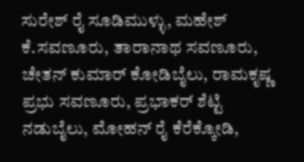ಸುರೇಶ್ ರೈ ಸೂಡಿಮುಳ್ಳು, ಮಹೇಶ್ ಕೆ.ಸವಣೂರು, ತಾರಾನಾಥ ಸವಣೂರು, ಚೇತನ್ ಕುಮಾರ್ ಕೋಡಿಬೈಲು, ರಾಮಕೃಷ್ಣ ಪ್ರಭು ಸವಣೂರು, ಪ್ರಭಾಕರ್ ಶೆಟ್ಟಿ ನಡುಬೈಲು, ಮೋಹನ್ ರೈ ಕೆರೆಕ್ಕೋಡಿ,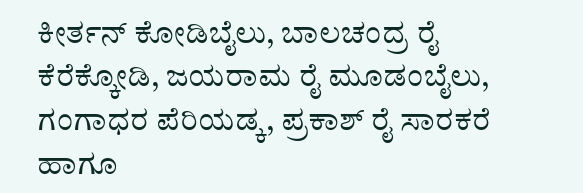ಕೀರ್ತನ್ ಕೋಡಿಬೈಲು, ಬಾಲಚಂದ್ರ ರೈ ಕೆರೆಕ್ಕೋಡಿ, ಜಯರಾಮ ರೈ ಮೂಡಂಬೈಲು, ಗಂಗಾಧರ ಪೆರಿಯಡ್ಕ, ಪ್ರಕಾಶ್ ರೈ ಸಾರಕರೆ ಹಾಗೂ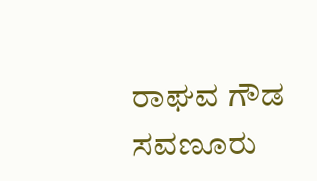ರಾಘವ ಗೌಡ ಸವಣೂರು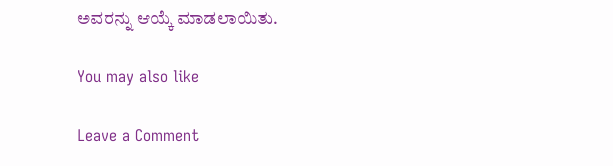ಅವರನ್ನು ಆಯ್ಕೆ ಮಾಡಲಾಯಿತು.

You may also like

Leave a Comment